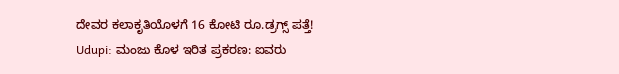ದೇವರ ಕಲಾಕೃತಿಯೊಳಗೆ 16 ಕೋಟಿ ರೂ.ಡ್ರಗ್ಸ್ ಪತ್ತೆ!
Udupi: ಮಂಜು ಕೊಳ ಇರಿತ ಪ್ರಕರಣ: ಐವರು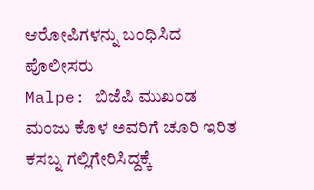ಆರೋಪಿಗಳನ್ನು ಬಂಧಿಸಿದ ಪೊಲೀಸರು
Malpe: ಬಿಜೆಪಿ ಮುಖಂಡ ಮಂಜು ಕೊಳ ಅವರಿಗೆ ಚೂರಿ ಇರಿತ
ಕಸಬ್ನ ಗಲ್ಲಿಗೇರಿಸಿದ್ದಕ್ಕೆ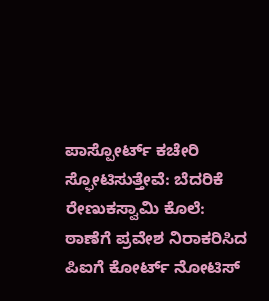ಪಾಸ್ಪೋರ್ಟ್ ಕಚೇರಿ ಸ್ಫೋಟಿಸುತ್ತೇವೆ: ಬೆದರಿಕೆ
ರೇಣುಕಸ್ವಾಮಿ ಕೊಲೆ: ಠಾಣೆಗೆ ಪ್ರವೇಶ ನಿರಾಕರಿಸಿದ ಪಿಐಗೆ ಕೋರ್ಟ್ ನೋಟಿಸ್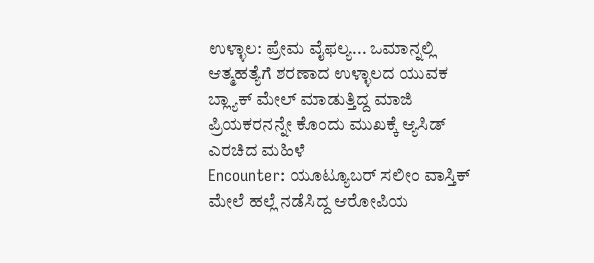ಉಳ್ಳಾಲ: ಪ್ರೇಮ ವೈಫಲ್ಯ... ಒಮಾನ್ನಲ್ಲಿ ಆತ್ಮಹತ್ಯೆಗೆ ಶರಣಾದ ಉಳ್ಳಾಲದ ಯುವಕ
ಬ್ಲ್ಯಾಕ್ ಮೇಲ್ ಮಾಡುತ್ತಿದ್ದ ಮಾಜಿ ಪ್ರಿಯಕರನನ್ನೇ ಕೊಂದು ಮುಖಕ್ಕೆ ಆ್ಯಸಿಡ್ ಎರಚಿದ ಮಹಿಳೆ
Encounter: ಯೂಟ್ಯೂಬರ್ ಸಲೀಂ ವಾಸ್ತಿಕ್ ಮೇಲೆ ಹಲ್ಲೆ ನಡೆಸಿದ್ದ ಆರೋಪಿಯ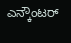ಎನ್ಕೌಂಟರ್